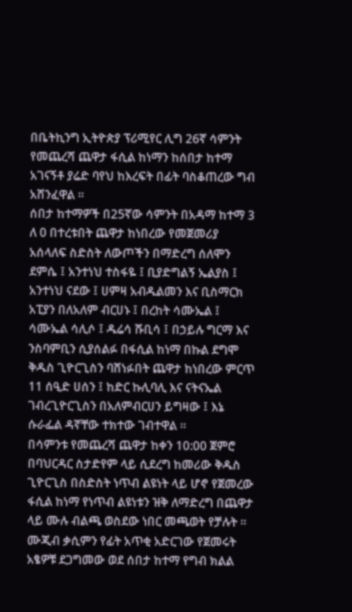በቤትኪንግ ኢትዮጵያ ፕሪሚየር ሊግ 26ኛ ሳምንት የመጨረሻ ጨዋታ ፋሲል ከነማን ከሰበታ ከተማ አገናኝቶ ያሬድ ባየህ ከእረፍት በፊት ባስቆጠረው ግብ አሸንፈዋል ።
ሰበታ ከተማዎች በ25ኛው ሳምንት በአዳማ ከተማ 3 ለ 0 በተረቱበት ጨዋታ ከነበረው የመጀመሪያ አሰላለፍ ስድስት ለውጦችን በማድረግ ሰለሞን ደምሴ ፤ አንተነህ ተስፋዬ ፤ ቢያድግልኝ ኤልያስ ፤ አንተነህ ናደው ፤ ሀምዛ አብዱልመን እና ቢስማርክ አፒያን በለአለም ብርሀኑ ፤ በረከት ሳሙኤል ፤ ሳሙኤል ሳሊሶ ፤ ዱሬሳ ሹቢሳ ፤ በኃይሉ ግርማ እና ንስባምቢን ሲያሰልፉ በፋሲል ከነማ በኩል ደግሞ ቅዱስ ጊዮርጊስን ባሸነፉበት ጨዋታ ከነበረው ምርጥ 11 ሰዒድ ሀሰን ፤ ከድር ኩሊባሊ እና ናትናኤል ገብረጊዮርጊስን በአለምብርሀን ይግዛው ፤ እኔ ሱራፌል ዳኛቸው ተክተው ገብተዋል ።
በሳምንቱ የመጨረሻ ጨዋታ ከቀን 10:00 ጀምሮ በባህርዳር ስታድየም ላይ ሲደረግ ከመሪው ቅዱስ ጊዮርጊስ በስድስት ነጥብ ልዩነት ላይ ሆኖ የጀመረው ፋሲል ከነማ የነጥብ ልዩነቱን ዝቅ ለማድረግ በጨዋታ ላይ ሙሉ ብልጫ ወስደው ነበር መጫወት የቻሉት ።
ሙጂብ ቃሲምን የፊት አጥቂ አድርገው የጀመሩት አፄዎቹ ደጋግመው ወደ ሰበታ ከተማ የግብ ክልል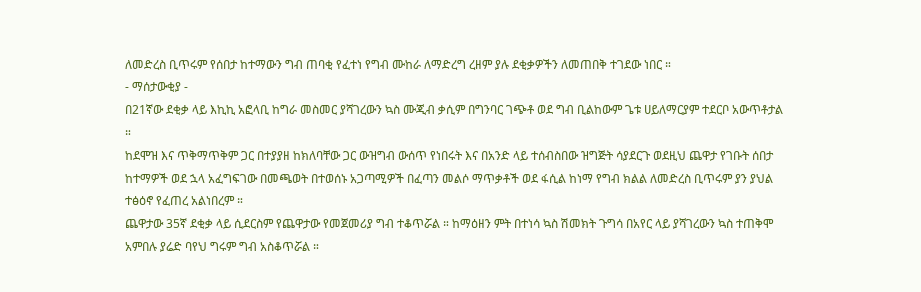ለመድረስ ቢጥሩም የሰበታ ከተማውን ግብ ጠባቂ የፈተነ የግብ ሙከራ ለማድረግ ረዘም ያሉ ደቂቃዎችን ለመጠበቅ ተገደው ነበር ።
- ማሰታውቂያ -
በ21ኛው ደቂቃ ላይ እኪኪ አፎላቢ ከግራ መስመር ያሻገረውን ኳስ ሙጂብ ቃሲም በግንባር ገጭቶ ወደ ግብ ቢልከውም ጌቱ ሀይለማርያም ተደርቦ አውጥቶታል ።
ከደሞዝ እና ጥቅማጥቅም ጋር በተያያዘ ከክለባቸው ጋር ውዝግብ ውሰጥ የነበሩት እና በአንድ ላይ ተሰብስበው ዝግጅት ሳያደርጉ ወደዚህ ጨዋታ የገቡት ሰበታ ከተማዎች ወደ ኋላ አፈግፍገው በመጫወት በተወሰኑ አጋጣሚዎች በፈጣን መልሶ ማጥቃቶች ወደ ፋሲል ከነማ የግብ ክልል ለመድረስ ቢጥሩም ያን ያህል ተፅዕኖ የፈጠረ አልነበረም ።
ጨዋታው 35ኛ ደቂቃ ላይ ሲደርስም የጨዋታው የመጀመሪያ ግብ ተቆጥሯል ። ከማዕዘን ምት በተነሳ ኳስ ሽመክት ጉግሳ በአየር ላይ ያሻገረውን ኳስ ተጠቅሞ አምበሉ ያሬድ ባየህ ግሩም ግብ አስቆጥሯል ።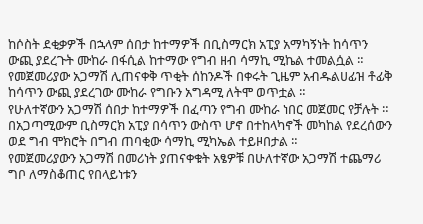ከሶስት ደቂቃዎች በኋላም ሰበታ ከተማዎች በቢስማርክ አፒያ አማካኝነት ከሳጥን ውጪ ያደረጉት ሙከራ በፋሲል ከተማው የግብ ዘብ ሳማኪ ሚኬል ተመልሷል ። የመጀመሪያው አጋማሽ ሊጠናቀቅ ጥቂት ሰከንዶች በቀሩት ጊዜም አብዱልሀፊዝ ቶፊቅ ከሳጥን ውጪ ያደረገው ሙከራ የግቡን አግዳሚ ለትሞ ወጥቷል ።
የሁለተኛውን አጋማሽ ሰበታ ከተማዎች በፈጣን የግብ ሙከራ ነበር መጀመር የቻሉት ። በአጋጣሚውም ቢስማርክ አፒያ በሳጥን ውስጥ ሆኖ በተከላካኖች መካከል የደረሰውን ወደ ግብ ሞክሮት በግብ ጠባቂው ሳማኪ ሚካኤል ተይዞበታል ።
የመጀመሪያውን አጋማሽ በመሪነት ያጠናቀቁት አፄዎቹ በሁለተኛው አጋማሽ ተጨማሪ ግቦ ለማስቆጠር የበላይነቱን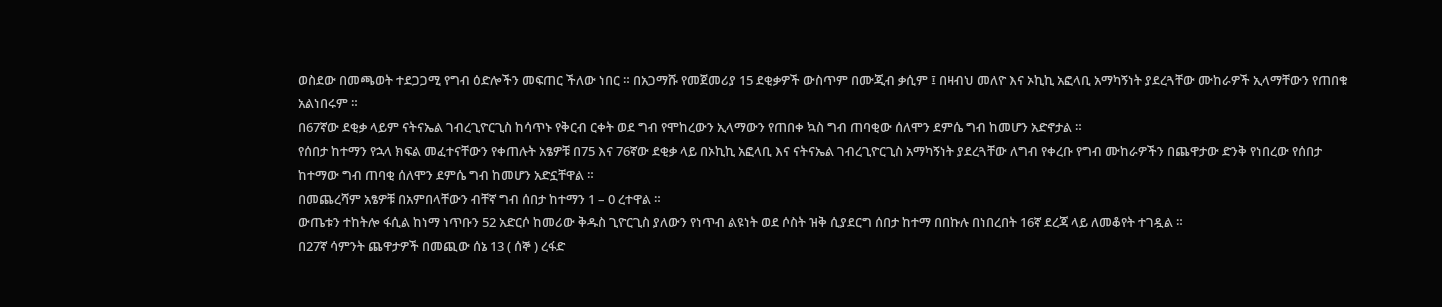ወስደው በመጫወት ተደጋጋሚ የግብ ዕድሎችን መፍጠር ችለው ነበር ። በአጋማሹ የመጀመሪያ 15 ደቂቃዎች ውስጥም በሙጂብ ቃሲም ፤ በዛብህ መለዮ እና ኦኪኪ አፎላቢ አማካኝነት ያደረጓቸው ሙከራዎች ኢላማቸውን የጠበቁ አልነበሩም ።
በ67ኛው ደቂቃ ላይም ናትናኤል ገብረጊዮርጊስ ከሳጥኑ የቅርብ ርቀት ወደ ግብ የሞከረውን ኢላማውን የጠበቀ ኳስ ግብ ጠባቂው ሰለሞን ደምሴ ግብ ከመሆን አድኖታል ።
የሰበታ ከተማን የኋላ ክፍል መፈተናቸውን የቀጠሉት አፄዎቹ በ75 እና 76ኛው ደቂቃ ላይ በኦኪኪ አፎላቢ እና ናትናኤል ገብረጊዮርጊስ አማካኝነት ያደረጓቸው ለግብ የቀረቡ የግብ ሙከራዎችን በጨዋታው ድንቅ የነበረው የሰበታ ከተማው ግብ ጠባቂ ሰለሞን ደምሴ ግብ ከመሆን አድኗቸዋል ።
በመጨረሻም አፄዎቹ በአምበላቸውን ብቸኛ ግብ ሰበታ ከተማን 1 – 0 ረተዋል ።
ውጤቱን ተከትሎ ፋሲል ከነማ ነጥቡን 52 አድርሶ ከመሪው ቅዱስ ጊዮርጊስ ያለውን የነጥብ ልዩነት ወደ ሶስት ዝቅ ሲያደርግ ሰበታ ከተማ በበኩሉ በነበረበት 16ኛ ደረጃ ላይ ለመቆየት ተገዷል ።
በ27ኛ ሳምንት ጨዋታዎች በመጪው ሰኔ 13 ( ሰኞ ) ረፋድ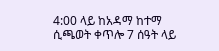4:00 ላይ ከአዳማ ከተማ ሲጫወት ቀጥሎ 7 ሰዓት ላይ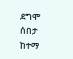ደግሞ ሰበታ ከተማ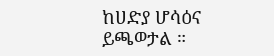ከሀድያ ሆሳዕና ይጫወታል ።